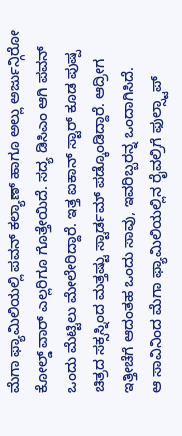ಮೆಗಾ ಫ್ಯಾಮಿಲಿಯಲ್ಲಿ ಪವನ್ ಕಲ್ಯಾಣ್ ಹಾಗೂ ಅಲ್ಲು ಅರ್ಜುನ್ಗಿರೋ ಕೋಲ್ಡ್ ವಾರ್ ಎಲ್ಲರಿಗೂ ಗೊತ್ತೇಯಿದೆ. ಸದ್ಯ ಡಿಸಿಎಂ ಆಗಿ ಪವನ್ ಒಂದು ಮೆಟ್ಟಿಲು ಮೇಲೇರಿದ್ದಾರೆ. ಇತ್ತ ಐಕಾನ್ ಸ್ಟಾರ್ ಕೂಡ ಪುಷ್ಪ ಚಿತ್ರದ ಸಕ್ಸಸ್ನಿಂದ ಮತ್ತಷ್ಟು ಸ್ಟಾರ್ಡಮ್ ಪಡ್ಕೊಂಡಿದ್ದಾರೆ. ಆದ್ರೀಗ ಇತ್ತೀಚೆಗೆ ಆದಂತಹ ಒಂದು ಸಾವು, ಇವರಿಬ್ಬರನ್ನ ಒಂದಾಗಿಸಿದೆ.
ಆ ಸಾವಿನಿಂದ ಮೆಗಾ ಫ್ಯಾಮಿಲಿಯಲ್ಲಿನ ರೈವಲ್ರಿಗೆ ಫುಲ್ಸ್ಟಾಪ್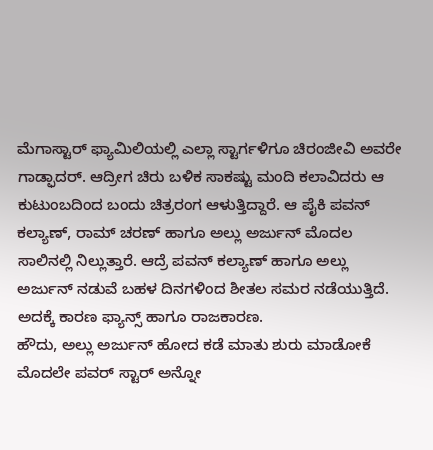ಮೆಗಾಸ್ಟಾರ್ ಫ್ಯಾಮಿಲಿಯಲ್ಲಿ ಎಲ್ಲಾ ಸ್ಟಾರ್ಗಳಿಗೂ ಚಿರಂಜೀವಿ ಅವರೇ ಗಾಡ್ಫಾದರ್. ಆದ್ರೀಗ ಚಿರು ಬಳಿಕ ಸಾಕಷ್ಟು ಮಂದಿ ಕಲಾವಿದರು ಆ ಕುಟುಂಬದಿಂದ ಬಂದು ಚಿತ್ರರಂಗ ಆಳುತ್ತಿದ್ದಾರೆ. ಆ ಪೈಕಿ ಪವನ್ ಕಲ್ಯಾಣ್, ರಾಮ್ ಚರಣ್ ಹಾಗೂ ಅಲ್ಲು ಅರ್ಜುನ್ ಮೊದಲ ಸಾಲಿನಲ್ಲಿ ನಿಲ್ಲುತ್ತಾರೆ. ಆದ್ರೆ ಪವನ್ ಕಲ್ಯಾಣ್ ಹಾಗೂ ಅಲ್ಲು ಅರ್ಜುನ್ ನಡುವೆ ಬಹಳ ದಿನಗಳಿಂದ ಶೀತಲ ಸಮರ ನಡೆಯುತ್ತಿದೆ. ಅದಕ್ಕೆ ಕಾರಣ ಫ್ಯಾನ್ಸ್ ಹಾಗೂ ರಾಜಕಾರಣ.
ಹೌದು, ಅಲ್ಲು ಅರ್ಜುನ್ ಹೋದ ಕಡೆ ಮಾತು ಶುರು ಮಾಡೋಕೆ ಮೊದಲೇ ಪವರ್ ಸ್ಟಾರ್ ಅನ್ನೋ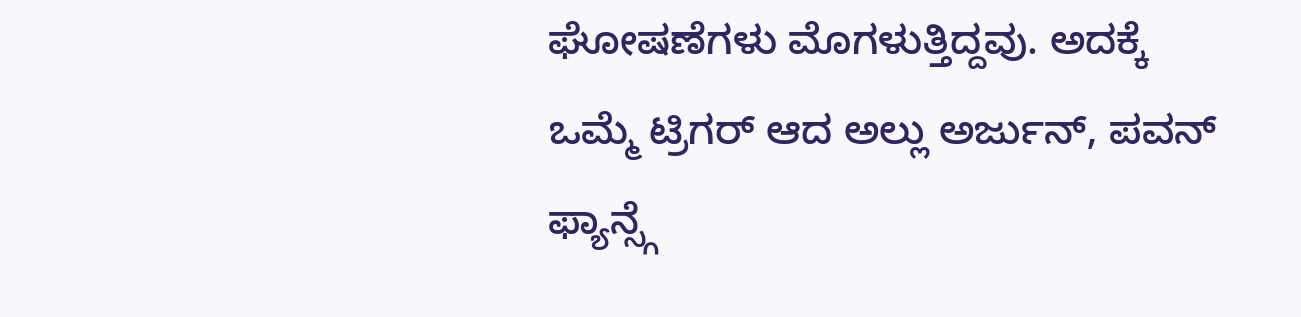ಘೋಷಣೆಗಳು ಮೊಗಳುತ್ತಿದ್ದವು. ಅದಕ್ಕೆ ಒಮ್ಮೆ ಟ್ರಿಗರ್ ಆದ ಅಲ್ಲು ಅರ್ಜುನ್, ಪವನ್ ಫ್ಯಾನ್ಸ್ಗೆ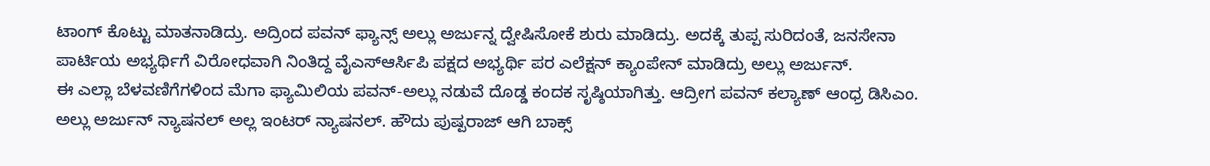ಟಾಂಗ್ ಕೊಟ್ಟು ಮಾತನಾಡಿದ್ರು. ಅದ್ರಿಂದ ಪವನ್ ಫ್ಯಾನ್ಸ್ ಅಲ್ಲು ಅರ್ಜುನ್ನ ದ್ವೇಷಿಸೋಕೆ ಶುರು ಮಾಡಿದ್ರು. ಅದಕ್ಕೆ ತುಪ್ಪ ಸುರಿದಂತೆ, ಜನಸೇನಾ ಪಾರ್ಟಿಯ ಅಭ್ಯರ್ಥಿಗೆ ವಿರೋಧವಾಗಿ ನಿಂತಿದ್ದ ವೈಎಸ್ಆರ್ಸಿಪಿ ಪಕ್ಷದ ಅಭ್ಯರ್ಥಿ ಪರ ಎಲೆಕ್ಷನ್ ಕ್ಯಾಂಪೇನ್ ಮಾಡಿದ್ರು ಅಲ್ಲು ಅರ್ಜುನ್.
ಈ ಎಲ್ಲಾ ಬೆಳವಣಿಗೆಗಳಿಂದ ಮೆಗಾ ಫ್ಯಾಮಿಲಿಯ ಪವನ್-ಅಲ್ಲು ನಡುವೆ ದೊಡ್ಡ ಕಂದಕ ಸೃಷ್ಠಿಯಾಗಿತ್ತು. ಆದ್ರೀಗ ಪವನ್ ಕಲ್ಯಾಣ್ ಆಂಧ್ರ ಡಿಸಿಎಂ. ಅಲ್ಲು ಅರ್ಜುನ್ ನ್ಯಾಷನಲ್ ಅಲ್ಲ ಇಂಟರ್ ನ್ಯಾಷನಲ್. ಹೌದು ಪುಷ್ಪರಾಜ್ ಆಗಿ ಬಾಕ್ಸ್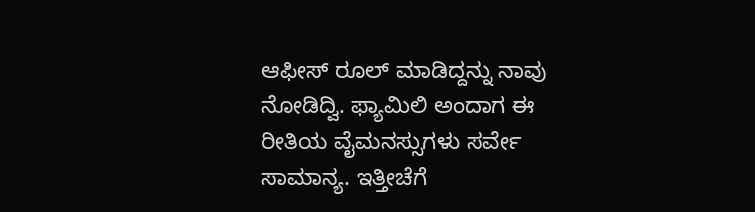ಆಫೀಸ್ ರೂಲ್ ಮಾಡಿದ್ದನ್ನು ನಾವು ನೋಡಿದ್ವಿ. ಫ್ಯಾಮಿಲಿ ಅಂದಾಗ ಈ ರೀತಿಯ ವೈಮನಸ್ಸುಗಳು ಸರ್ವೇ ಸಾಮಾನ್ಯ. ಇತ್ತೀಚೆಗೆ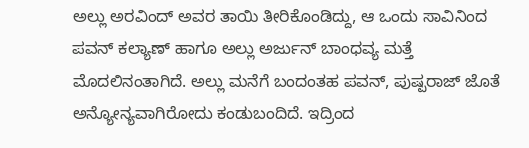ಅಲ್ಲು ಅರವಿಂದ್ ಅವರ ತಾಯಿ ತೀರಿಕೊಂಡಿದ್ದು, ಆ ಒಂದು ಸಾವಿನಿಂದ ಪವನ್ ಕಲ್ಯಾಣ್ ಹಾಗೂ ಅಲ್ಲು ಅರ್ಜುನ್ ಬಾಂಧವ್ಯ ಮತ್ತೆ ಮೊದಲಿನಂತಾಗಿದೆ. ಅಲ್ಲು ಮನೆಗೆ ಬಂದಂತಹ ಪವನ್, ಪುಷ್ಪರಾಜ್ ಜೊತೆ ಅನ್ಯೋನ್ಯವಾಗಿರೋದು ಕಂಡುಬಂದಿದೆ. ಇದ್ರಿಂದ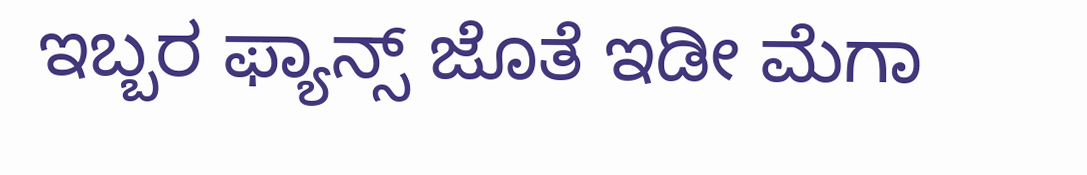ಇಬ್ಬರ ಫ್ಯಾನ್ಸ್ ಜೊತೆ ಇಡೀ ಮೆಗಾ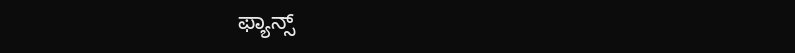ಫ್ಯಾನ್ಸ್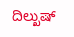ದಿಲ್ಖುಷ್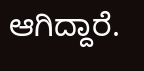ಆಗಿದ್ದಾರೆ.